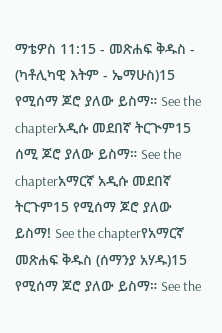ማቴዎስ 11:15 - መጽሐፍ ቅዱስ - (ካቶሊካዊ እትም - ኤማሁስ)15 የሚሰማ ጆሮ ያለው ይስማ። See the chapterአዲሱ መደበኛ ትርጒም15 ሰሚ ጆሮ ያለው ይስማ። See the chapterአማርኛ አዲሱ መደበኛ ትርጉም15 የሚሰማ ጆሮ ያለው ይስማ! See the chapterየአማርኛ መጽሐፍ ቅዱስ (ሰማንያ አሃዱ)15 የሚሰማ ጆሮ ያለው ይስማ። See the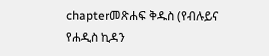chapterመጽሐፍ ቅዱስ (የብሉይና የሐዲስ ኪዳን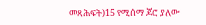መጻሕፍት)15 የሚሰማ ጆሮ ያለው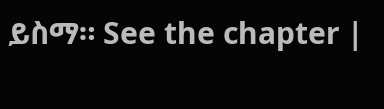ይስማ። See the chapter |